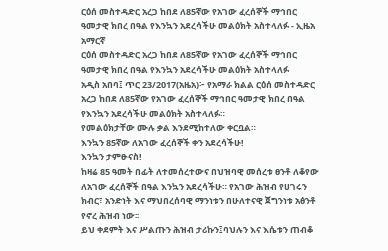ርዕሰ መስተዳድር አረጋ ከበደ ለ85ኛው የአገው ፈረሰኞች ማኅበር ዓመታዊ ክበረ በዓል የእንኳን አደረሳችሁ መልዕክት አስተላለፉ - ኢዜአ አማርኛ
ርዕሰ መስተዳድር አረጋ ከበደ ለ85ኛው የአገው ፈረሰኞች ማኅበር ዓመታዊ ክበረ በዓል የእንኳን አደረሳችሁ መልዕክት አስተላለፉ
አዲስ አበባ፤ ጥር 23/2017(አዜአ)፦ የአማራ ክልል ርዕሰ መስተዳድር አረጋ ከበደ ለ85ኛው የአገው ፈረሰኞች ማኅበር ዓመታዊ ክበረ በዓል የእንኳን አደረሳችሁ መልዕክት አስተላለፉ።
የመልዕክታቸው ሙሉ ቃል እንደሚከተለው ቀርቧል።
እንኳን 85ኛው ለአገው ፈረሰኞች ቀን አደረሳችሁ!
እንኳን ታምፁናስ!
ከዛሬ 85 ዓመት በፊት ለተመሰረተውና በህዝባዊ መሰረቱ ፀንቶ ለቆየው ለአገው ፈረሰኞች በዓል እንኳን አደረሳችሁ። የአገው ሕዝብ የሀገሩን ክብር፣ አንድነት እና ማህበረሰባዊ ማንነቱን በሁለተናዊ ጀግንነቱ አፅንቶ የኖረ ሕዝብ ነው፡፡
ይህ ቀደምት እና ሥልጡን ሕዝብ ታሪኩን፤ባህሉን እና እሴቱን ጠብቆ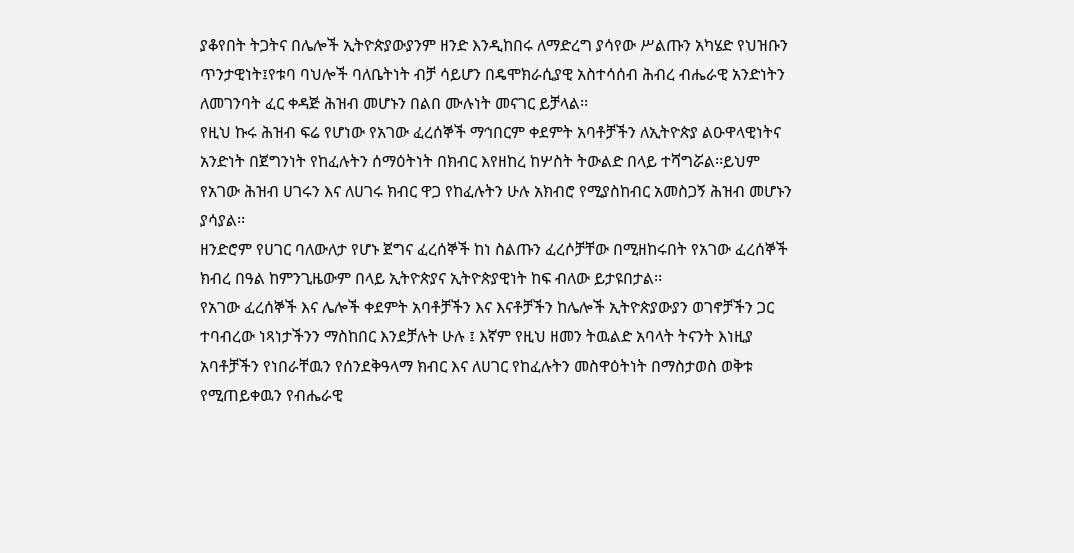ያቆየበት ትጋትና በሌሎች ኢትዮጵያውያንም ዘንድ እንዲከበሩ ለማድረግ ያሳየው ሥልጡን አካሄድ የህዝቡን ጥንታዊነት፤የቱባ ባህሎች ባለቤትነት ብቻ ሳይሆን በዴሞክራሲያዊ አስተሳሰብ ሕብረ ብሔራዊ አንድነትን ለመገንባት ፈር ቀዳጅ ሕዝብ መሆኑን በልበ ሙሉነት መናገር ይቻላል፡፡
የዚህ ኩሩ ሕዝብ ፍሬ የሆነው የአገው ፈረሰኞች ማኅበርም ቀደምት አባቶቻችን ለኢትዮጵያ ልዑዋላዊነትና አንድነት በጀግንነት የከፈሉትን ሰማዕትነት በክብር እየዘከረ ከሦስት ትውልድ በላይ ተሻግሯል፡፡ይህም የአገው ሕዝብ ሀገሩን እና ለሀገሩ ክብር ዋጋ የከፈሉትን ሁሉ አክብሮ የሚያስከብር አመስጋኝ ሕዝብ መሆኑን ያሳያል፡፡
ዘንድሮም የሀገር ባለውለታ የሆኑ ጀግና ፈረሰኞች ከነ ስልጡን ፈረሶቻቸው በሚዘከሩበት የአገው ፈረሰኞች ክብረ በዓል ከምንጊዜውም በላይ ኢትዮጵያና ኢትዮጵያዊነት ከፍ ብለው ይታዩበታል፡፡
የአገው ፈረሰኞች እና ሌሎች ቀደምት አባቶቻችን እና እናቶቻችን ከሌሎች ኢትዮጵያውያን ወገኖቻችን ጋር ተባብረው ነጻነታችንን ማስከበር እንደቻሉት ሁሉ ፤ እኛም የዚህ ዘመን ትዉልድ አባላት ትናንት እነዚያ አባቶቻችን የነበራቸዉን የሰንደቅዓላማ ክብር እና ለሀገር የከፈሉትን መስዋዕትነት በማስታወስ ወቅቱ የሚጠይቀዉን የብሔራዊ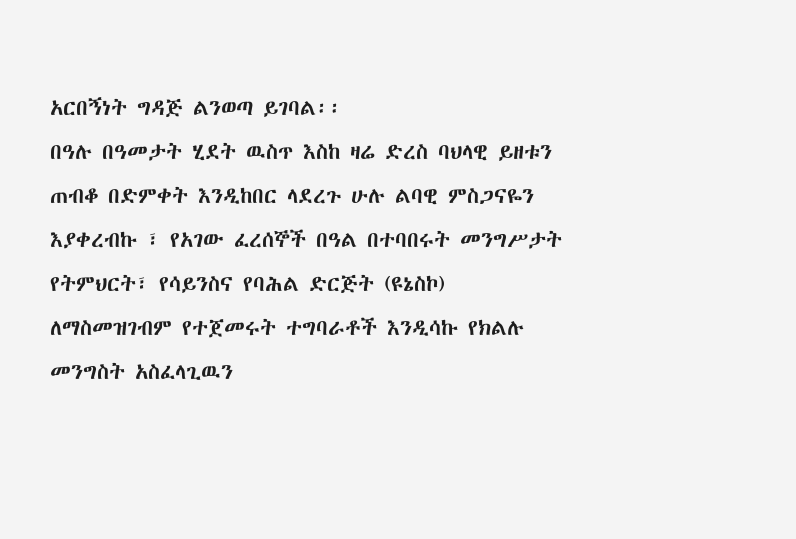አርበኝነት ግዳጅ ልንወጣ ይገባል፡፡
በዓሉ በዓመታት ሂደት ዉስጥ እስከ ዛሬ ድረስ ባህላዊ ይዘቱን ጠብቆ በድምቀት እንዲከበር ላደረጉ ሁሉ ልባዊ ምስጋናዬን እያቀረብኩ ፣ የአገው ፈረሰኞች በዓል በተባበሩት መንግሥታት የትምህርት፣ የሳይንስና የባሕል ድርጅት (ዩኔስኮ) ለማስመዝገብም የተጀመሩት ተግባራቶች እንዲሳኩ የክልሉ መንግስት አስፈላጊዉን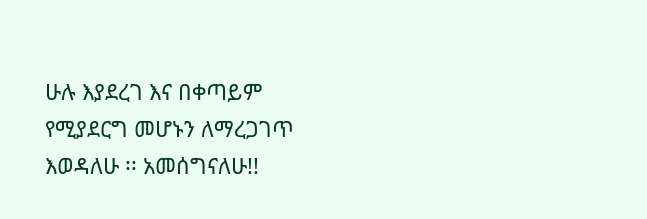ሁሉ እያደረገ እና በቀጣይም የሚያደርግ መሆኑን ለማረጋገጥ እወዳለሁ ፡፡ አመሰግናለሁ!!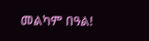መልካም በዓል!